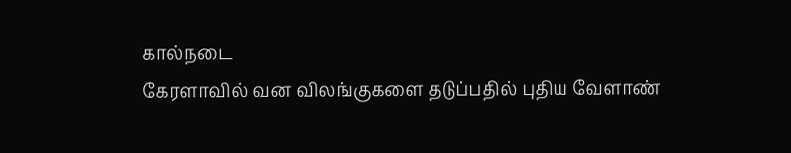கால்நடை
கேரளாவில் வன விலங்குகளை தடுப்பதில் புதிய வேளாண்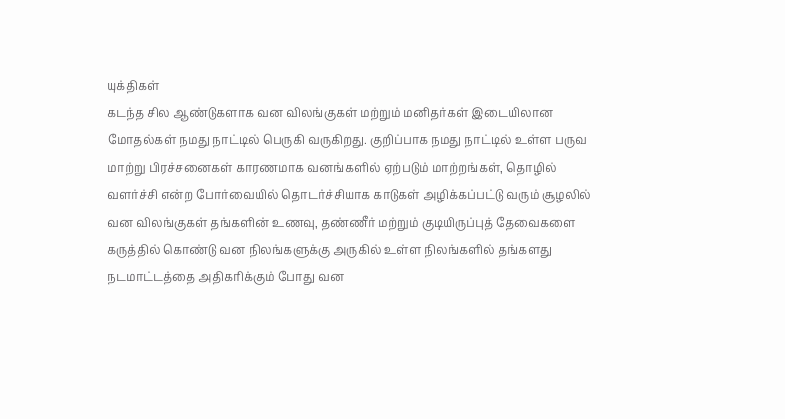யுக்திகள்
கடந்த சில ஆண்டுகளாக வன விலங்குகள் மற்றும் மனிதர்கள் இடையிலான மோதல்கள் நமது நாட்டில் பெருகி வருகிறது. குறிப்பாக நமது நாட்டில் உள்ள பருவ மாற்று பிரச்சனைகள் காரணமாக வனங்களில் ஏற்படும் மாற்றங்கள், தொழில் வளர்ச்சி என்ற போர்வையில் தொடர்ச்சியாக காடுகள் அழிக்கப்பட்டு வரும் சூழலில் வன விலங்குகள் தங்களின் உணவு, தண்ணீர் மற்றும் குடியிருப்புத் தேவைகளை கருத்தில் கொண்டு வன நிலங்களுக்கு அருகில் உள்ள நிலங்களில் தங்களது நடமாட்டத்தை அதிகரிக்கும் போது வன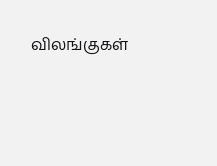விலங்குகள்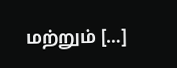மற்றும் […]